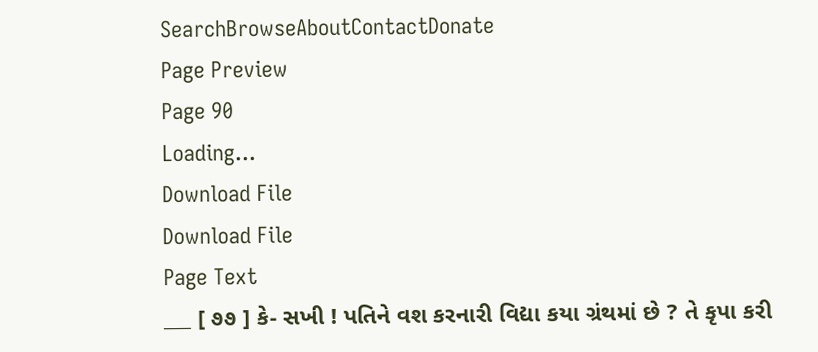SearchBrowseAboutContactDonate
Page Preview
Page 90
Loading...
Download File
Download File
Page Text
___ [ ૭૭ ] કે- સખી ! પતિને વશ કરનારી વિદ્યા કયા ગ્રંથમાં છે ? તે કૃપા કરી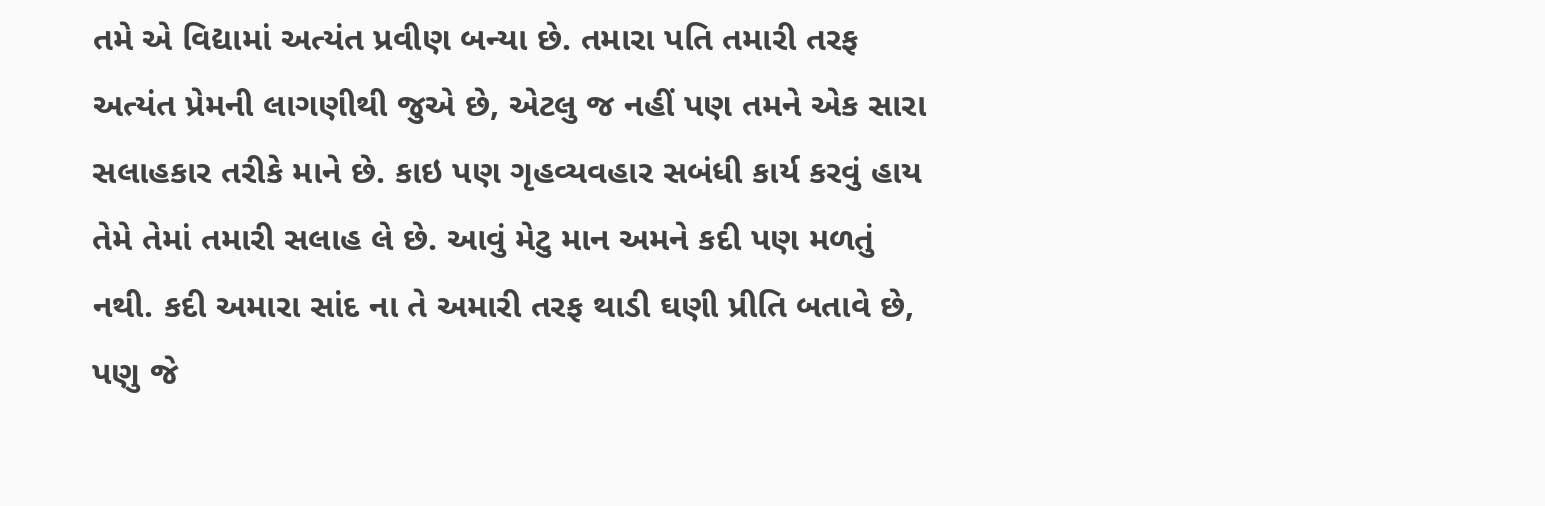તમે એ વિદ્યામાં અત્યંત પ્રવીણ બન્યા છે. તમારા પતિ તમારી તરફ અત્યંત પ્રેમની લાગણીથી જુએ છે, એટલુ જ નહીં પણ તમને એક સારા સલાહકાર તરીકે માને છે. કાઇ પણ ગૃહવ્યવહાર સબંધી કાર્ય કરવું હાય તેમે તેમાં તમારી સલાહ લે છે. આવું મેટુ માન અમને કદી પણ મળતું નથી. કદી અમારા સાંદ ના તે અમારી તરફ થાડી ઘણી પ્રીતિ બતાવે છે, પણુ જે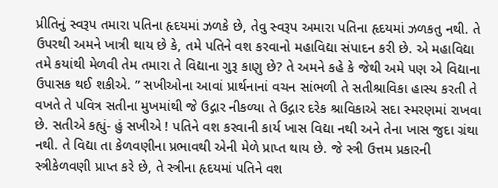પ્રીતિનું સ્વરૂપ તમારા પતિના હૃદયમાં ઝળકે છે, તેવુ સ્વરૂપ અમારા પતિના હૃદયમાં ઝળકતુ નથી. તે ઉપરથી અમને ખાત્રી થાય છે કે, તમે પતિને વશ કરવાનો મહાવિદ્યા સંપાદન કરી છે. એ મહાવિદ્યા તમે કયાંથી મેળવી તેમ તમારા તે વિદ્યાના ગુરૂ કાણુ છે? તે અમને કહે કે જેથી અમે પણ એ વિદ્યાના ઉપાસક થઈ શકીએ. ” સખીઓના આવાં પ્રાર્થનાનાં વચન સાંભળી તે સતીશ્રાવિકા હાસ્ય કરતી તે વખતે તે પવિત્ર સતીના મુખમાંથી જે ઉદ્ગાર નીકળ્યા તે ઉદ્ગાર દરેક શ્રાવિકાએ સદા સ્મરણમાં રાખવા છે. સતીએ કહ્યું- હું સખીએ ! પતિને વશ કરવાની કાર્ય ખાસ વિદ્યા નથી અને તેના ખાસ જુદા ગ્રંથા નથી. તે વિદ્યા તા કેળવણીના પ્રભાવથી એની મેળે પ્રાપ્ત થાય છે. જે સ્ત્રી ઉત્તમ પ્રકારની સ્ત્રીકેળવણી પ્રાપ્ત કરે છે, તે સ્ત્રીના હૃદયમાં પતિને વશ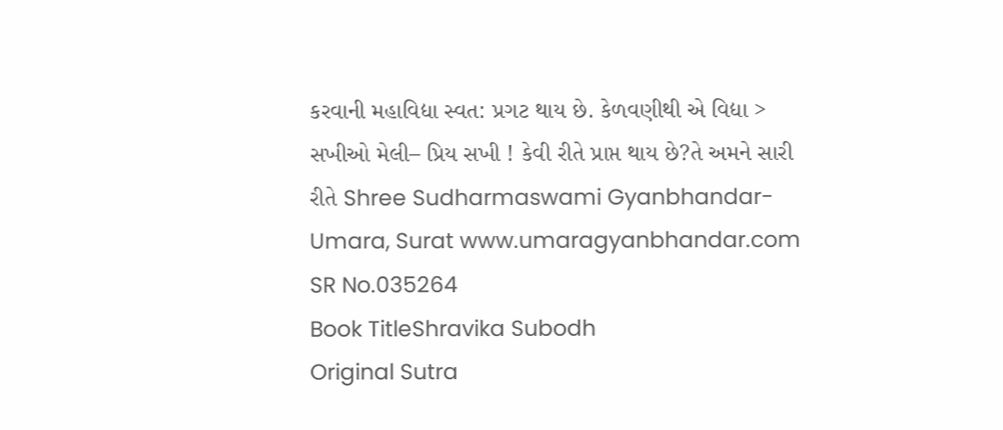કરવાની મહાવિદ્યા સ્વત: પ્રગટ થાય છે. કેળવણીથી એ વિદ્યા > સખીઓ મેલી– પ્રિય સખી ! કેવી રીતે પ્રાપ્ત થાય છે?તે અમને સારી રીતે Shree Sudharmaswami Gyanbhandar-Umara, Surat www.umaragyanbhandar.com
SR No.035264
Book TitleShravika Subodh
Original Sutra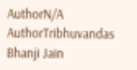AuthorN/A
AuthorTribhuvandas Bhanji Jain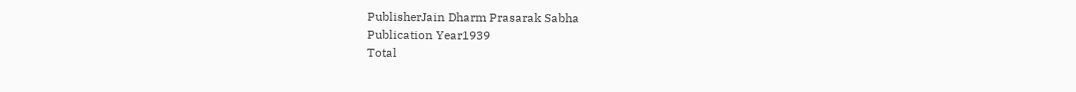PublisherJain Dharm Prasarak Sabha
Publication Year1939
Total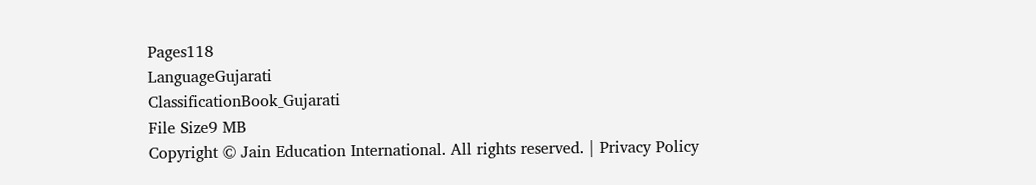Pages118
LanguageGujarati
ClassificationBook_Gujarati
File Size9 MB
Copyright © Jain Education International. All rights reserved. | Privacy Policy